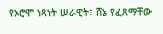የኦሮሞ ነጻነት ሠራዊት፣ ሸኔ የፈጸማቸው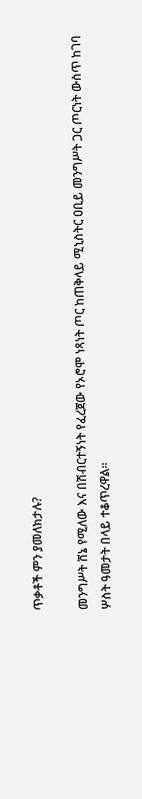ጥቃቶች ምን ያመለክታሉ?

መንግሥት ሸኔ የሚለው እና በሽብርተኝነት የፈረጀው የኦሮሞ ነጻነት ጦር ከጠቅላይ ሚኒስትር ዐቢይ መንግሥት ጋር ጦርነት ውስጥ ከገባ ሦስት ዓመታት በላይ ተቆጥረዋል።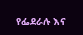የፌደራሉ እና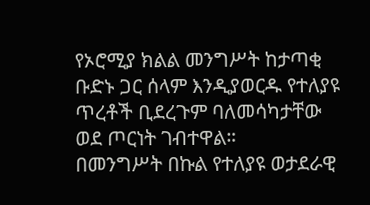የኦሮሚያ ክልል መንግሥት ከታጣቂ ቡድኑ ጋር ሰላም እንዲያወርዱ የተለያዩ ጥረቶች ቢደረጉም ባለመሳካታቸው ወደ ጦርነት ገብተዋል።
በመንግሥት በኩል የተለያዩ ወታደራዊ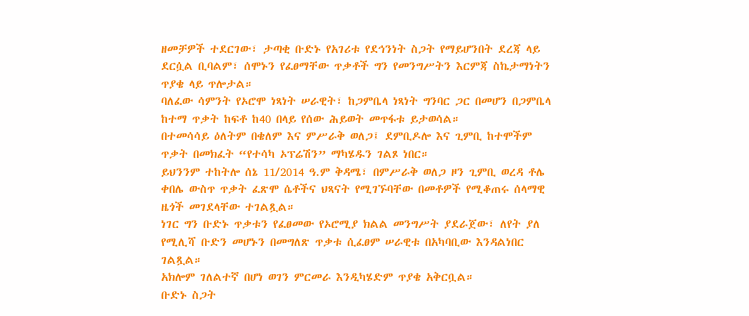ዘመቻዎች ተደርገው፣ ታጣቂ ቡድኑ የአገሪቱ የደኅንነት ስጋት የማይሆንበት ደረጃ ላይ ደርሷል ቢባልም፣ ሰሞኑን የፈፀማቸው ጥቃቶች ግን የመንግሥትን እርምጃ ስኬታማነትን ጥያቄ ላይ ጥሎታል።
ባለፈው ሳምንት የኦሮሞ ነጻነት ሠራዊት፣ ከጋምቤላ ነጻነት ግንባር ጋር በመሆን በጋምቤላ ከተማ ጥቃት ከፍቶ ከ40 በላይ የሰው ሕይወት መጥፋቱ ይታወሳል።
በተመሳሳይ ዕለትም በቄለም እና ምሥራቅ ወለጋ፤ ደምቢዶሎ እና ጊምቢ ከተሞችም ጥቃት በመክፈት “የተሳካ ኦፕሬሽን” ማካሄዱን ገልጾ ነበር።
ይህንንም ተከትሎ ሰኔ 11/2014 ዓ.ም ቅዳሜ፣ በምሥራቅ ወለጋ ዞን ጊምቢ ወረዳ ቶሌ ቀበሌ ውስጥ ጥቃት ፈጽሞ ሴቶችና ህጻናት የሚገኙባቸው በመቶዎች የሚቆጠሩ ሰላማዊ ዜጎች መገደላቸው ተገልጿል።
ነገር ግን ቡድኑ ጥቃቱን የፈፀመው የኦሮሚያ ክልል መንግሥት ያደራጀው፣ ለየት ያለ የሚሊሻ ቡድን መሆኑን በመግለጽ ጥቃቱ ሲፈፀም ሠራዊቱ በአካባቢው እንዳልነበር ገልጿል።
አክሎም ገለልተኛ በሆነ ወገን ምርመራ እንዲካሄድም ጥያቄ አቅርቧል።
ቡድኑ ስጋት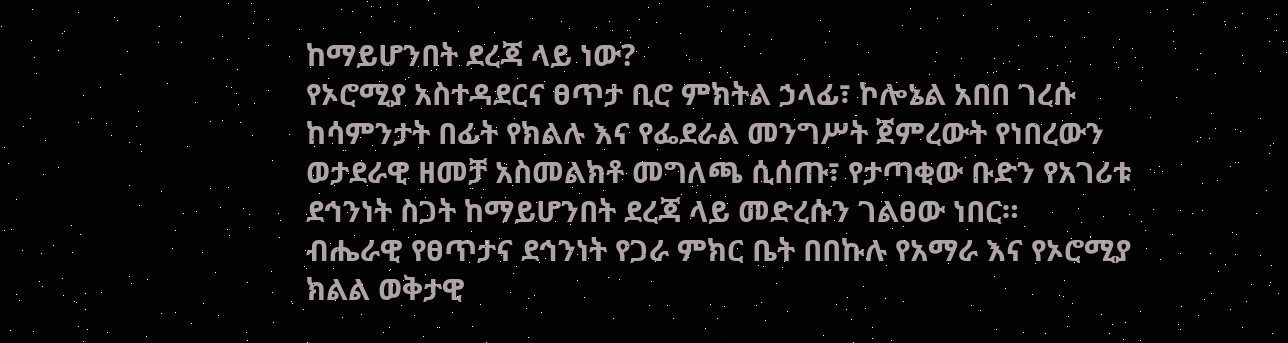ከማይሆንበት ደረጃ ላይ ነው?
የኦሮሚያ አስተዳደርና ፀጥታ ቢሮ ምክትል ኃላፊ፣ ኮሎኔል አበበ ገረሱ ከሳምንታት በፊት የክልሉ እና የፌደራል መንግሥት ጀምረውት የነበረውን ወታደራዊ ዘመቻ አስመልክቶ መግለጫ ሲሰጡ፣ የታጣቂው ቡድን የአገሪቱ ደኅንነት ስጋት ከማይሆንበት ደረጃ ላይ መድረሱን ገልፀው ነበር።
ብሔራዊ የፀጥታና ደኅንነት የጋራ ምክር ቤት በበኩሉ የአማራ እና የኦሮሚያ ክልል ወቅታዊ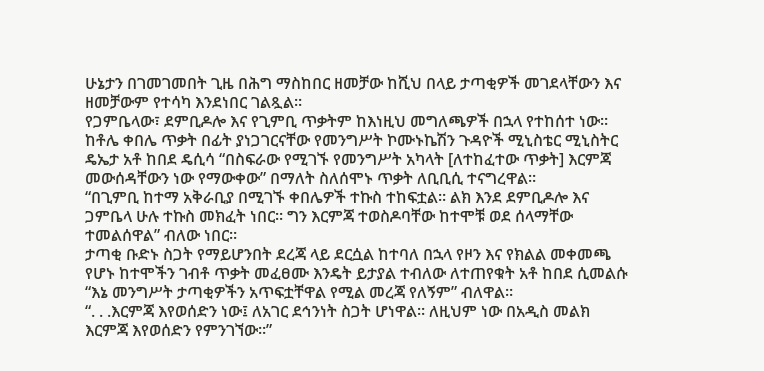ሁኔታን በገመገመበት ጊዜ በሕግ ማስከበር ዘመቻው ከሺህ በላይ ታጣቂዎች መገደላቸውን እና ዘመቻውም የተሳካ እንደነበር ገልጿል።
የጋምቤላው፣ ደምቢዶሎ እና የጊምቢ ጥቃትም ከእነዚህ መግለጫዎች በኋላ የተከሰተ ነው።
ከቶሌ ቀበሌ ጥቃት በፊት ያነጋገርናቸው የመንግሥት ኮሙኑኬሽን ጉዳዮች ሚኒስቴር ሚኒስትር ዴኤታ አቶ ከበደ ዴሲሳ “በስፍራው የሚገኙ የመንግሥት አካላት [ለተከፈተው ጥቃት] እርምጃ መውሰዳቸውን ነው የማውቀው” በማለት ስለሰሞኑ ጥቃት ለቢቢሲ ተናግረዋል።
“በጊምቢ ከተማ አቅራቢያ በሚገኙ ቀበሌዎች ተኩስ ተከፍቷል። ልክ እንደ ደምቢዶሎ እና ጋምቤላ ሁሉ ተኩስ መክፈት ነበር። ግን እርምጃ ተወስዶባቸው ከተሞቹ ወደ ሰላማቸው ተመልሰዋል” ብለው ነበር።
ታጣቂ ቡድኑ ስጋት የማይሆንበት ደረጃ ላይ ደርሷል ከተባለ በኋላ የዞን እና የክልል መቀመጫ የሆኑ ከተሞችን ገብቶ ጥቃት መፈፀሙ እንዴት ይታያል ተብለው ለተጠየቁት አቶ ከበደ ሲመልሱ “እኔ መንግሥት ታጣቂዎችን አጥፍቷቸዋል የሚል መረጃ የለኝም” ብለዋል።
“. . .እርምጃ እየወሰድን ነው፤ ለአገር ደኅንነት ስጋት ሆነዋል። ለዚህም ነው በአዲስ መልክ እርምጃ እየወሰድን የምንገኘው።”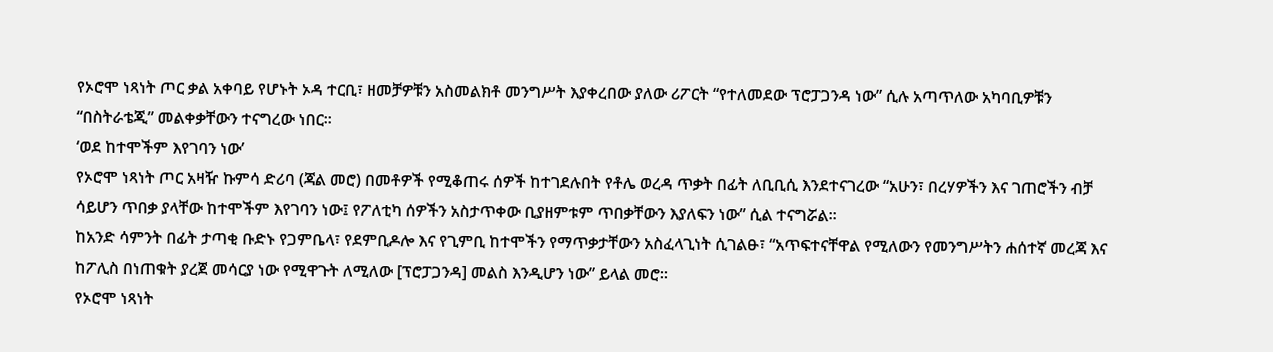የኦሮሞ ነጻነት ጦር ቃል አቀባይ የሆኑት ኦዳ ተርቢ፣ ዘመቻዎቹን አስመልክቶ መንግሥት እያቀረበው ያለው ሪፖርት “የተለመደው ፕሮፓጋንዳ ነው” ሲሉ አጣጥለው አካባቢዎቹን “በስትራቴጂ” መልቀቃቸውን ተናግረው ነበር።
‘ወደ ከተሞችም እየገባን ነው’
የኦሮሞ ነጻነት ጦር አዛዥ ኩምሳ ድሪባ (ጃል መሮ) በመቶዎች የሚቆጠሩ ሰዎች ከተገደሉበት የቶሌ ወረዳ ጥቃት በፊት ለቢቢሲ እንደተናገረው “አሁን፣ በረሃዎችን እና ገጠሮችን ብቻ ሳይሆን ጥበቃ ያላቸው ከተሞችም እየገባን ነው፤ የፖለቲካ ሰዎችን አስታጥቀው ቢያዘምቱም ጥበቃቸውን እያለፍን ነው” ሲል ተናግሯል።
ከአንድ ሳምንት በፊት ታጣቂ ቡድኑ የጋምቤላ፣ የደምቢዶሎ እና የጊምቢ ከተሞችን የማጥቃታቸውን አስፈላጊነት ሲገልፁ፣ “አጥፍተናቸዋል የሚለውን የመንግሥትን ሐሰተኛ መረጃ እና ከፖሊስ በነጠቁት ያረጀ መሳርያ ነው የሚዋጉት ለሚለው [ፕሮፓጋንዳ] መልስ እንዲሆን ነው” ይላል መሮ።
የኦሮሞ ነጻነት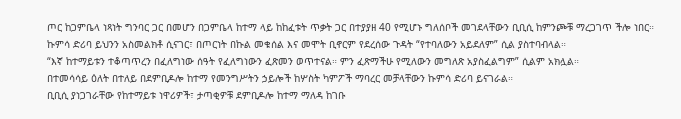ጦር ከጋምቤላ ነጻነት ግንባር ጋር በመሆን በጋምቤላ ከተማ ላይ ከከፈቱት ጥቃት ጋር በተያያዘ 40 የሚሆኑ ግለሰቦች መገደላቸውን ቢቢሲ ከምንጮቹ ማረጋገጥ ችሎ ነበር።
ኩምሳ ድሪባ ይህንን አስመልክቶ ሲናገር፣ በጦርነት በኩል መቁሰል እና መሞት ቢኖርም የደረሰው ጉዳት “የተባለውን አይደለም” ሲል ያስተባብላል።
“እኛ ከተማይቱን ተቆጣጥረን በፈለግነው ሰዓት የፈለግነውን ፈጽመን ወጥተናል። ምን ፈጽማችሁ የሚለውን መግለጽ አያስፈልግም” ሲልም አክሏል።
በተመሳሳይ ዕለት በተለይ በደምቢዶሎ ከተማ የመንግሥትን ኃይሎች ከሦስት ካምፖች ማባረር መቻላቸውን ኩምሳ ድሪባ ይናገራል።
ቢቢሲ ያነጋገራቸው የከተማይቱ ነዋሪዎች፣ ታጣቂዎቹ ደምቢዶሎ ከተማ ማለዳ ከገቡ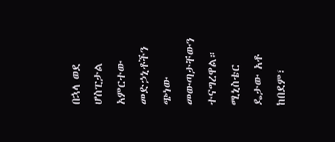በኋላ ወደ ሆስፒታል አምርተው መድኃኒቶችን ጭነው መውጣታቸውን ተናግረዋል።
ሚኒስቴር ዴታው አቶ ከበደም፣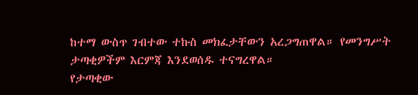ከተማ ውስጥ ገብተው ተኩስ መክፈታቸውን አረጋግጠዋል። የመንግሥት ታጣቂዎችም እርምጃ እንደወሰዱ ተናግረዋል።
የታጣቂው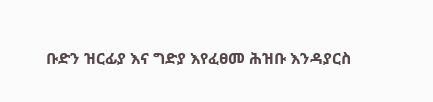ቡድን ዝርፊያ እና ግድያ እየፈፀመ ሕዝቡ እንዳያርስ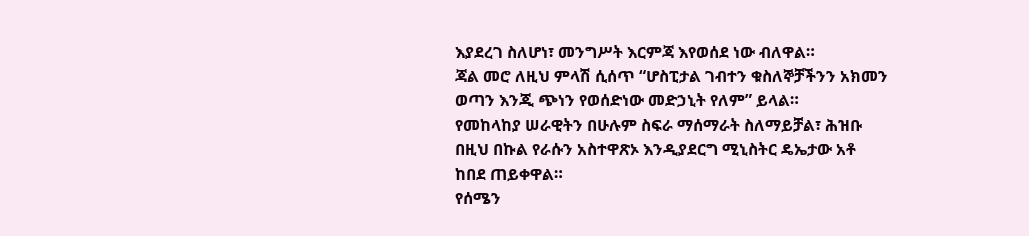እያደረገ ስለሆነ፣ መንግሥት እርምጃ እየወሰደ ነው ብለዋል።
ጃል መሮ ለዚህ ምላሽ ሲሰጥ “ሆስፒታል ገብተን ቁስለኞቻችንን አክመን ወጣን እንጂ ጭነን የወሰድነው መድኃኒት የለም” ይላል።
የመከላከያ ሠራዊትን በሁሉም ስፍራ ማሰማራት ስለማይቻል፣ ሕዝቡ በዚህ በኩል የራሱን አስተዋጽኦ እንዲያደርግ ሚኒስትር ዴኤታው አቶ ከበደ ጠይቀዋል።
የሰሜን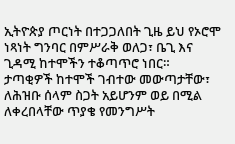ኢትዮጵያ ጦርነት በተጋጋለበት ጊዜ ይህ የኦሮሞ ነጻነት ግንባር በምሥራቅ ወለጋ፣ ቤጊ እና ጊዳሚ ከተሞችን ተቆጣጥሮ ነበር።
ታጣቂዎች ከተሞች ገብተው መውጣታቸው፣ ለሕዝቡ ሰላም ስጋት አይሆንም ወይ በሚል ለቀረበላቸው ጥያቄ የመንግሥት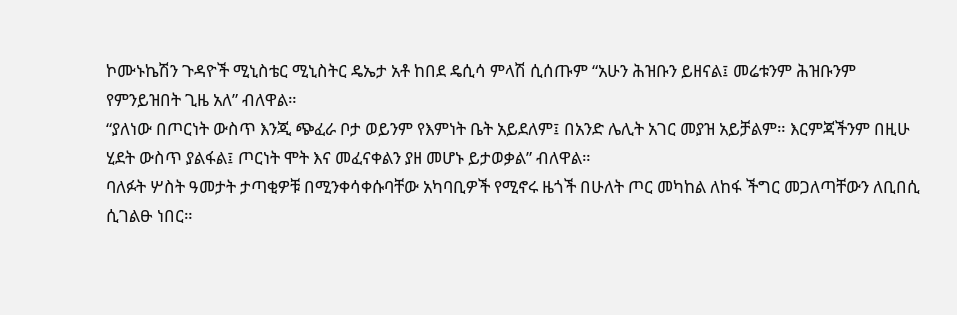ኮሙኑኬሽን ጉዳዮች ሚኒስቴር ሚኒስትር ዴኤታ አቶ ከበደ ዴሲሳ ምላሽ ሲሰጡም “አሁን ሕዝቡን ይዘናል፤ መሬቱንም ሕዝቡንም የምንይዝበት ጊዜ አለ” ብለዋል።
“ያለነው በጦርነት ውስጥ እንጂ ጭፈራ ቦታ ወይንም የእምነት ቤት አይደለም፤ በአንድ ሌሊት አገር መያዝ አይቻልም። እርምጃችንም በዚሁ ሂደት ውስጥ ያልፋል፤ ጦርነት ሞት እና መፈናቀልን ያዘ መሆኑ ይታወቃል” ብለዋል።
ባለፉት ሦስት ዓመታት ታጣቂዎቹ በሚንቀሳቀሱባቸው አካባቢዎች የሚኖሩ ዜጎች በሁለት ጦር መካከል ለከፋ ችግር መጋለጣቸውን ለቢበሲ ሲገልፁ ነበር።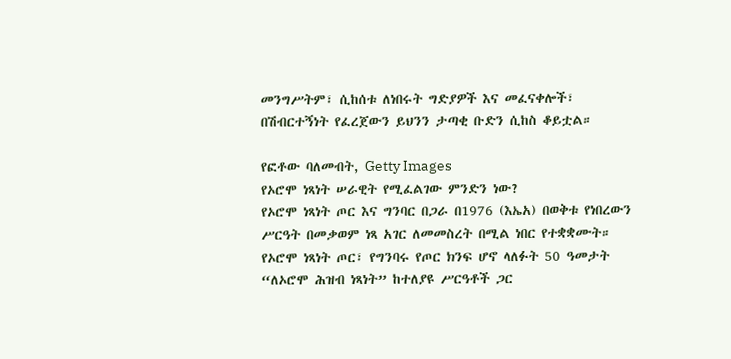መንግሥትም፣ ሲከሰቱ ለነበሩት ግድያዎች እና መፈናቀሎች፣ በሽብርተኝነት የፈረጀውን ይህንን ታጣቂ ቡድን ሲከስ ቆይቷል።

የፎቶው ባለመብት, Getty Images
የኦሮሞ ነጻነት ሠራዊት የሚፈልገው ምንድን ነው?
የኦሮሞ ነጻነት ጦር እና ግንባር በጋራ በ1976 (እኤአ) በወቅቱ የነበረውን ሥርዓት በመቃወም ነጻ አገር ለመመስረት በሚል ነበር የተቋቋሙት።
የኦሮሞ ነጻነት ጦር፣ የግንባሩ የጦር ክንፍ ሆኖ ላለፉት 50 ዓመታት “ለኦሮሞ ሕዝብ ነጻነት” ከተለያዩ ሥርዓቶች ጋር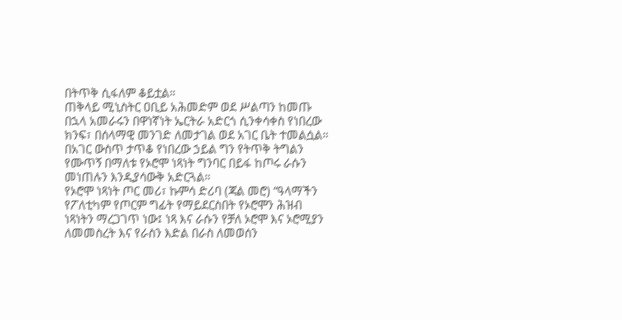በትጥቅ ሲፋለም ቆይቷል።
ጠቅላይ ሚኒስትር ዐቢይ አሕመድም ወደ ሥልጣን ከመጡ በኋላ አመራሩን በዋነኛነት ኤርትራ አድርጎ ሲንቀሳቀስ የነበረው ክንፍ፣ በሰላማዊ መንገድ ለመታገል ወደ አገር ቤት ተመልሷል።
በአገር ውስጥ ታጥቆ የነበረው ኃይል ግን የትጥቅ ትግልን የሙጥኝ በማለቱ የኦሮሞ ነጻነት ግንባር በይፋ ከጦሩ ራሱን መነጠሉን እንዲያሳውቅ አድርጓል።
የኦሮሞ ነጻነት ጦር መሪ፣ ኩምሳ ድሪባ (ጃል መሮ) “ዓላማችን የፖለቲካም የጦርም ግፊት የማይደርስበት የኦሮሞን ሕዝብ ነጻነትን ማረጋገጥ ነው፤ ነጻ እና ራሱን የቻለ ኦሮሞ እና ኦሮሚያን ለመመስረት እና የራስን እድል በራስ ለመወሰን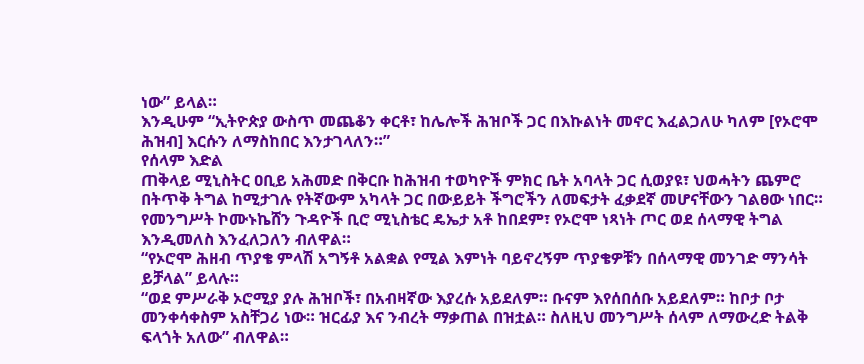ነው” ይላል።
እንዲሁም “ኢትዮጵያ ውስጥ መጨቆን ቀርቶ፣ ከሌሎች ሕዝቦች ጋር በእኩልነት መኖር እፈልጋለሁ ካለም [የኦሮሞ ሕዝብ] እርሱን ለማስከበር እንታገላለን።”
የሰላም እድል
ጠቅላይ ሚኒስትር ዐቢይ አሕመድ በቅርቡ ከሕዝብ ተወካዮች ምክር ቤት አባላት ጋር ሲወያዩ፣ ህወሓትን ጨምሮ በትጥቅ ትግል ከሚታገሉ የትኛውም አካላት ጋር በውይይት ችግሮችን ለመፍታት ፈቃደኛ መሆናቸውን ገልፀው ነበር።
የመንግሥት ኮሙኑኬሸን ጉዳዮች ቢሮ ሚኒስቴር ዴኤታ አቶ ከበደም፣ የኦሮሞ ነጻነት ጦር ወደ ሰላማዊ ትግል እንዲመለስ እንፈለጋለን ብለዋል።
“የኦሮሞ ሕዘብ ጥያቄ ምላሽ አግኝቶ አልቋል የሚል እምነት ባይኖረኝም ጥያቄዎቹን በሰላማዊ መንገድ ማንሳት ይቻላል” ይላሉ።
“ወደ ምሥራቅ ኦሮሚያ ያሉ ሕዝቦች፣ በአብዛኛው እያረሱ አይደለም። ቡናም እየሰበሰቡ አይደለም። ከቦታ ቦታ መንቀሳቀስም አስቸጋሪ ነው። ዝርፊያ እና ንብረት ማቃጠል በዝቷል። ስለዚህ መንግሥት ሰላም ለማውረድ ትልቅ ፍላጎት አለው” ብለዋል።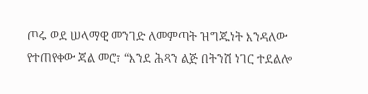ጦሩ ወደ ሠላማዊ መንገድ ለመምጣት ዝግጁነት እንዳለው የተጠየቀው ጃል መሮ፣ “እንደ ሕጻን ልጅ በትንሽ ነገር ተደልሎ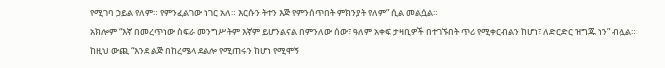የሚገባ ኃይል የለም። የምንፈልገው ነገር አለ። እርሱን ትተን እጅ የምንሰጥበት ምክንያት የለም” ሲል መልሷል።
አክሎም “እኛ በመረጥነው ስፍራ መንግሥትም እኛም ይሆንልናል በምንለው ሰው፣ ዓለም አቀፍ ታዛቢዎች በተገኙበት ጥሪ የሚቀርብልን ከሆነ፣ ለድርድር ዝግጁ ነን” ብሏል።
ከዚህ ውጪ “እንደ ልጅ በከረሜላ ደልሎ የሚጠሩን ከሆነ የሚሞኝ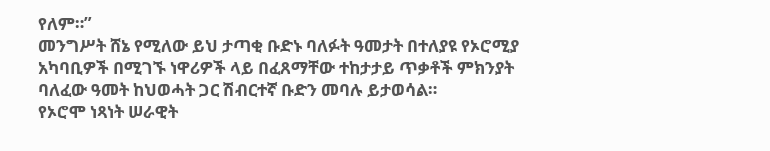የለም።”
መንግሥት ሸኔ የሚለው ይህ ታጣቂ ቡድኑ ባለፉት ዓመታት በተለያዩ የኦሮሚያ አካባቢዎች በሚገኙ ነዋሪዎች ላይ በፈጸማቸው ተከታታይ ጥቃቶች ምክንያት ባለፈው ዓመት ከህወሓት ጋር ሽብርተኛ ቡድን መባሉ ይታወሳል።
የኦሮሞ ነጻነት ሠራዊት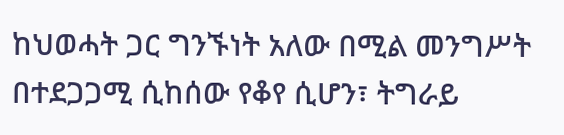ከህወሓት ጋር ግንኙነት አለው በሚል መንግሥት በተደጋጋሚ ሲከሰው የቆየ ሲሆን፣ ትግራይ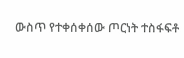ውስጥ የተቀሰቀሰው ጦርነት ተስፋፍቶ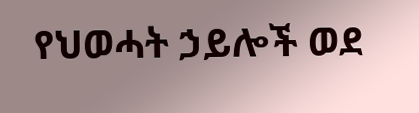የህወሓት ኃይሎች ወደ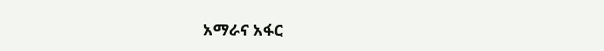አማራና አፋር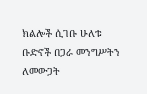ክልሎች ሲገቡ ሁለቱ ቡድኖች በጋራ መንግሥትን ለመውጋት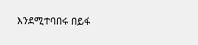እንደሚተባበሩ በይፋ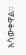አሳውቀዋል።